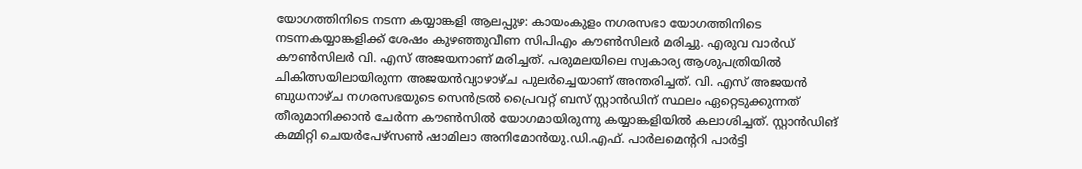യോഗത്തിനിടെ നടന്ന കയ്യാങ്കളി ആലപ്പുഴ: കായംകുളം നഗരസഭാ യോഗത്തിനിടെ നടന്നകയ്യാങ്കളിക്ക് ശേഷം കുഴഞ്ഞുവീണ സിപിഎം കൗൺസിലർ മരിച്ചു. എരുവ വാർഡ് കൗൺസിലർ വി. എസ് അജയനാണ് മരിച്ചത്. പരുമലയിലെ സ്വകാര്യ ആശുപത്രിയിൽ ചികിത്സയിലായിരുന്ന അജയൻവ്യാഴാഴ്ച പുലർച്ചെയാണ് അന്തരിച്ചത്. വി. എസ് അജയൻ ബുധനാഴ്ച നഗരസഭയുടെ സെൻട്രൽ പ്രൈവറ്റ് ബസ് സ്റ്റാൻഡിന് സ്ഥലം ഏറ്റെടുക്കുന്നത് തീരുമാനിക്കാൻ ചേർന്ന കൗൺസിൽ യോഗമായിരുന്നു കയ്യാങ്കളിയിൽ കലാശിച്ചത്. സ്റ്റാൻഡിങ് കമ്മിറ്റി ചെയർപേഴ്സൺ ഷാമിലാ അനിമോൻയു.ഡി.എഫ്. പാർലമെന്ററി പാർട്ടി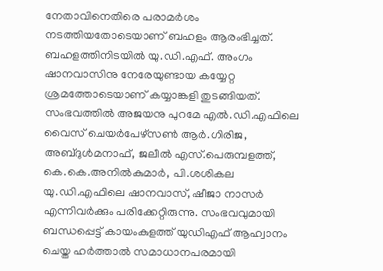നേതാവിനെതിരെ പരാമർശം നടത്തിയതോടെയാണ് ബഹളം ആരംഭിച്ചത്. ബഹളത്തിനിടയിൽ യു.ഡി.എഫ്. അംഗം ഷാനവാസിനു നേരേയുണ്ടായ കയ്യേറ്റ ശ്രമത്തോടെയാണ് കയ്യാങ്കളി തുടങ്ങിയത്. സംഭവത്തിൽ അജയനു പുറമേ എൽ.ഡി.എഫിലെ വൈസ് ചെയർപേഴ്സൺ ആർ.ഗിരിജ, അബ്ദുൾമനാഫ്, ജലീൽ എസ്.പെരുമ്പളത്ത്, കെ.കെ.അനിൽകുമാർ, പി.ശശികല യു.ഡി.എഫിലെ ഷാനവാസ്, ഷീജാ നാസർ എന്നിവർക്കും പരിക്കേറ്റിരുന്നു. സംഭവവുമായി ബന്ധപ്പെട്ട് കായംകുളത്ത് യുഡിഎഫ് ആഹ്വാനം ചെയ്ത ഹർത്താൽ സമാധാനപരമായി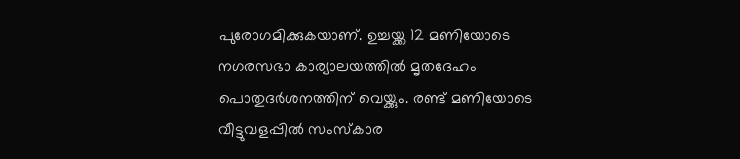പുരോഗമിക്കുകയാണ്. ഉച്ചയ്ക്ക 12 മണിയോടെ നഗരസഭാ കാര്യാലയത്തിൽ മൃതദേഹം പൊതുദർശനത്തിന് വെയ്ക്കും. രണ്ട് മണിയോടെ വീട്ടുവളപ്പിൽ സംസ്കാര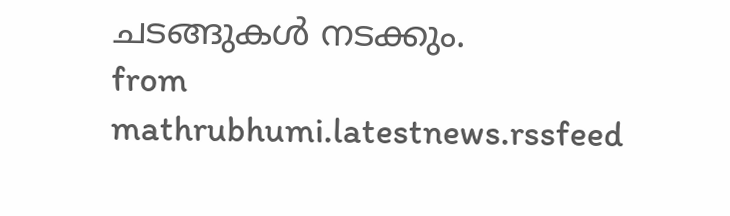ചടങ്ങുകൾ നടക്കും.
from mathrubhumi.latestnews.rssfeed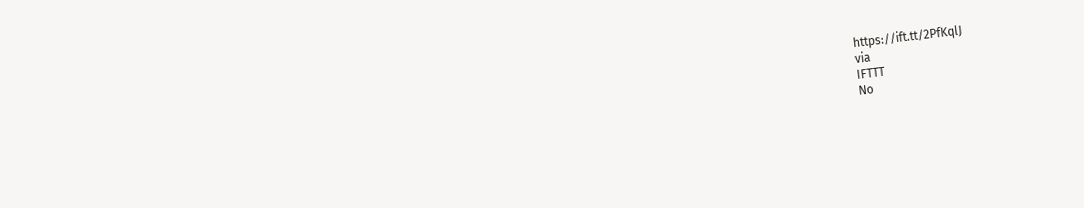https://ift.tt/2PfKqlJ
via
IFTTT
No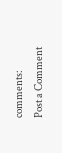comments:
Post a Comment